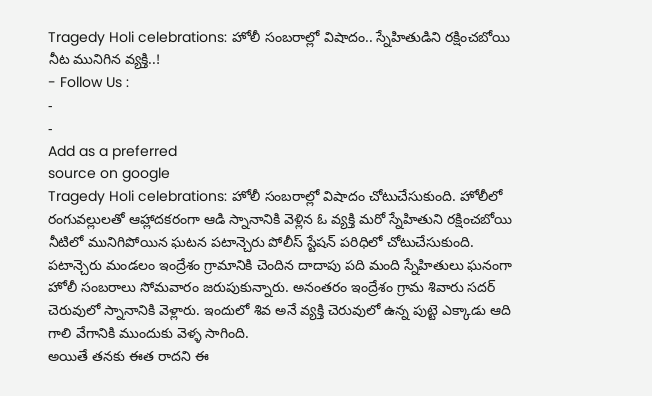Tragedy Holi celebrations: హోలీ సంబరాల్లో విషాదం.. స్నేహితుడిని రక్షించబోయి నీట మునిగిన వ్యక్తి..!
- Follow Us :
-
-
Add as a preferred
source on google
Tragedy Holi celebrations: హోలీ సంబరాల్లో విషాదం చోటుచేసుకుంది. హోలీలో రంగువల్లులతో ఆహ్లాదకరంగా ఆడి స్నానానికి వెళ్లిన ఓ వ్యక్తి మరో స్నేహితుని రక్షించబోయి నీటిలో మునిగిపోయిన ఘటన పటాన్చెరు పోలీస్ స్టేషన్ పరిధిలో చోటుచేసుకుంది. పటాన్చెరు మండలం ఇంద్రేశం గ్రామానికి చెందిన దాదాపు పది మంది స్నేహితులు ఘనంగా హోలీ సంబరాలు సోమవారం జరుపుకున్నారు. అనంతరం ఇంద్రేశం గ్రామ శివారు సదర్ చెరువులో స్నానానికి వెళ్లారు. ఇందులో శివ అనే వ్యక్తి చెరువులో ఉన్న పుట్టె ఎక్కాడు ఆది గాలి వేగానికి ముందుకు వెళ్ళ సాగింది.
అయితే తనకు ఈత రాదని ఈ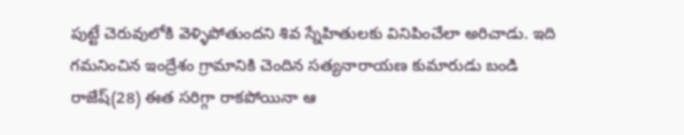పుట్టే చెరువులోకి వెళ్ళిపోతుందని శివ స్నేహితులకు వినిపించేలా అరిచాడు. ఇది గమనించిన ఇంద్రేశం గ్రామానికి చెందిన సత్యనారాయణ కుమారుడు బండి రాజేష్(28) ఈత సరిగ్గా రాకపోయినా ఆ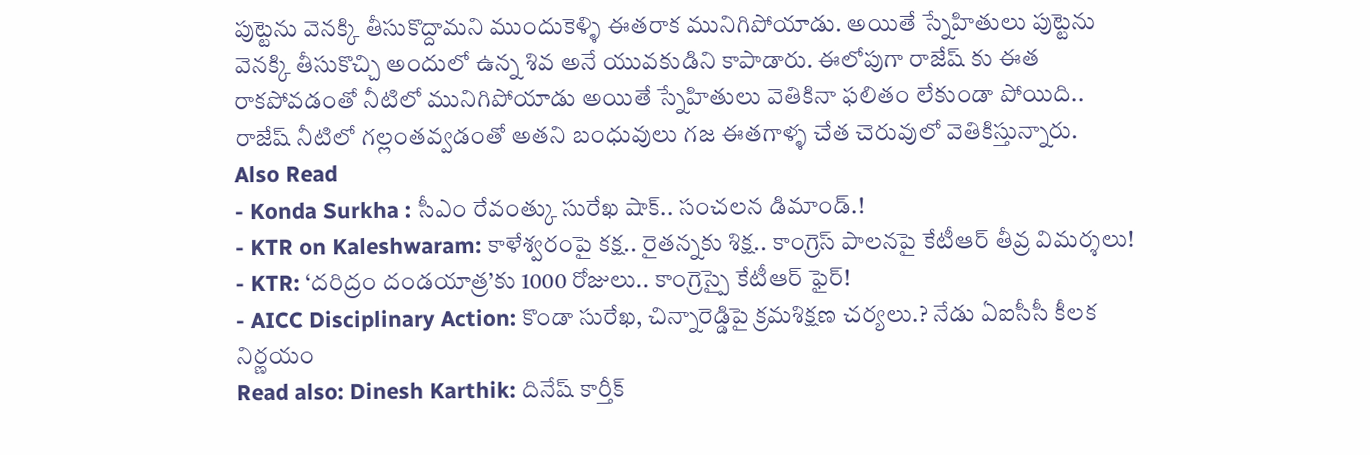పుట్టెను వెనక్కి తీసుకొద్దామని ముందుకెళ్ళి ఈతరాక మునిగిపోయాడు. అయితే స్నేహితులు పుట్టెను వెనక్కి తీసుకొచ్చి అందులో ఉన్న శివ అనే యువకుడిని కాపాడారు. ఈలోపుగా రాజేష్ కు ఈత రాకపోవడంతో నీటిలో మునిగిపోయాడు అయితే స్నేహితులు వెతికినా ఫలితం లేకుండా పోయిది.. రాజేష్ నీటిలో గల్లంతవ్వడంతో అతని బంధువులు గజ ఈతగాళ్ళ చేత చెరువులో వెతికిస్తున్నారు.
Also Read
- Konda Surkha : సీఎం రేవంత్కు సురేఖ షాక్.. సంచలన డిమాండ్.!
- KTR on Kaleshwaram: కాళేశ్వరంపై కక్ష.. రైతన్నకు శిక్ష.. కాంగ్రెస్ పాలనపై కేటీఆర్ తీవ్ర విమర్శలు!
- KTR: ‘దరిద్రం దండయాత్ర’కు 1000 రోజులు.. కాంగ్రెస్పై కేటీఆర్ ఫైర్!
- AICC Disciplinary Action: కొండా సురేఖ, చిన్నారెడ్డిపై క్రమశిక్షణ చర్యలు.? నేడు ఏఐసీసీ కీలక నిర్ణయం
Read also: Dinesh Karthik: దినేష్ కార్తీక్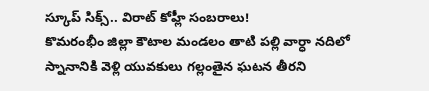స్కూప్ సిక్స్.. విరాట్ కోహ్లీ సంబరాలు!
కొమరంభీం జిల్లా కౌటాల మండలం తాటి పల్లి వార్ధా నదిలో స్నానానికి వెళ్లి యువకులు గల్లంతైన ఘటన తీరని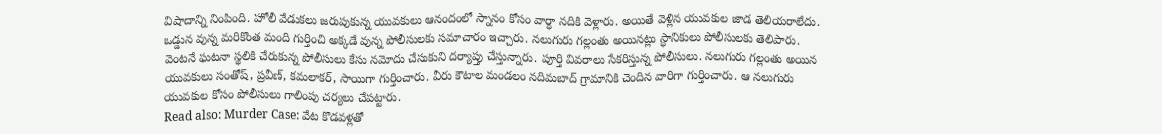విషాదాన్ని నింపింది. హోలీ వేడుకలు జరుపుకున్న యువకులు ఆనందంలో స్నానం కోసం వార్ధా నదికి వెళ్లారు. అయితే వెళ్లిన యువకుల జాడ తెలియరాలేదు. ఒడ్డున వున్న మరికొంత మంది గుర్తించి అక్కడే వున్న పోలీసులకు సమాచారం ఇచ్చారు. నలుగురు గల్లంతు అయినట్లు స్ధానికులు పోలీసులకు తెలిపారు. వెంటనే ఘటనా స్థలికి చేరుకున్న పోలీసులు కేసు నమోదు చేసుకుని దర్యాప్తు చేస్తున్నారు. పూర్తి వివరాలు సేకరిస్తున్న పోలీసులు. నలుగురు గల్లంతు అయిన యువకులు సంతోష్, ప్రవీణ్, కమలాకర్, సాయిగా గుర్తించారు. వీరు కౌటాల మండలం నదిమబాద్ గ్రామానికి చెందిన వారిగా గుర్తించారు. ఆ నలుగురు యువకుల కోసం పోలీసులు గాలింపు చర్యలు చేపట్టారు.
Read also: Murder Case: వేట కొడవళ్లతో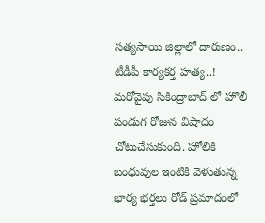సత్యసాయి జిల్లాలో దారుణం.. టీడీపీ కార్యకర్త హత్య..!
మరోవైపు సికింద్రాబాద్ లో హొలీ పండుగ రోజున విషాదం చోటుచేసుకుంది. హోలికి బంధువుల ఇంటికి వెళుతున్న భార్య భర్తలు రోడ్ ప్రమాదంలో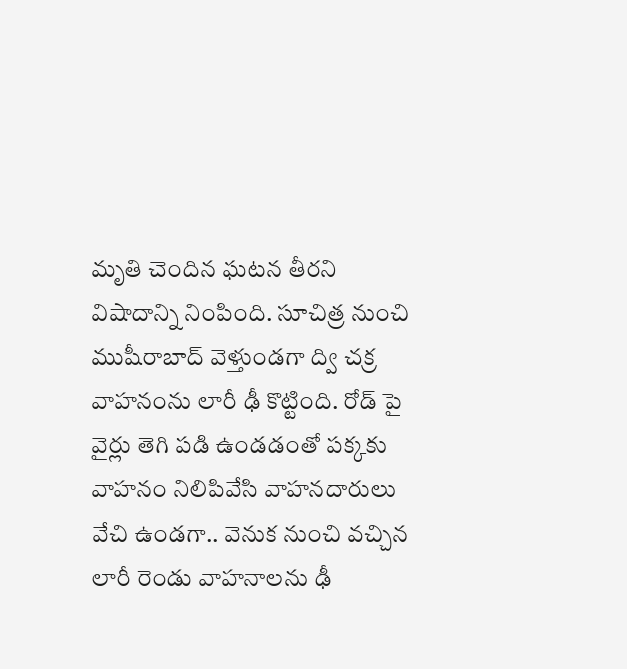మృతి చెందిన ఘటన తీరని విషాదాన్ని నింపింది. సూచిత్ర నుంచి ముషీరాబాద్ వెళ్తుండగా ద్వి చక్ర వాహనంను లారీ ఢీ కొట్టింది. రోడ్ పై వైర్లు తెగి పడి ఉండడంతో పక్కకు వాహనం నిలిపివేసి వాహనదారులు వేచి ఉండగా.. వెనుక నుంచి వచ్చిన లారీ రెండు వాహనాలను ఢీ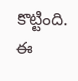కొట్టింది. ఈ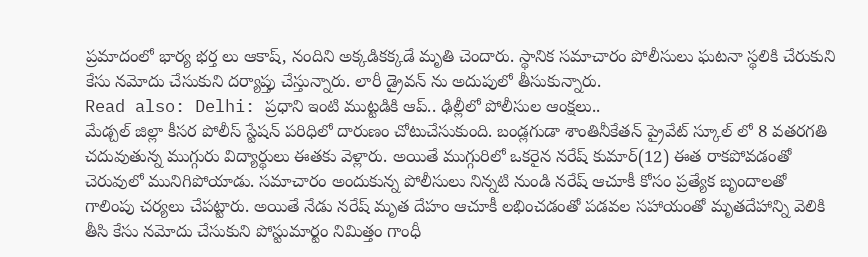ప్రమాదంలో భార్య భర్త లు ఆకాష్, నందిని అక్కడికక్కడే మృతి చెందారు. స్థానిక సమాచారం పోలీసులు ఘటనా స్థలికి చేరుకుని కేసు నమోదు చేసుకుని దర్యాప్తు చేస్తున్నారు. లారీ డ్రైవన్ ను అదుపులో తీసుకున్నారు.
Read also: Delhi: ప్రధాని ఇంటి ముట్టడికి ఆప్.. ఢిల్లీలో పోలీసుల ఆంక్షలు..
మేడ్చల్ జిల్లా కీసర పోలీస్ స్టేషన్ పరిధిలో దారుణం చోటుచేసుకుంది. బండ్లగుడా శాంతినీకేతన్ ప్రైవేట్ స్కూల్ లో 8 వతరగతి చదువుతున్న ముగ్గురు విద్యార్థులు ఈతకు వెళ్లారు. అయితే ముగ్గురిలో ఒకరైన నరేష్ కుమార్(12) ఈత రాకపోవడంతో చెరువులో మునిగిపోయాడు. సమాచారం అందుకున్న పోలీసులు నిన్నటి నుండి నరేష్ ఆచూకీ కోసం ప్రత్యేక బృందాలతో గాలింపు చర్యలు చేపట్టారు. అయితే నేడు నరేష్ మృత దేహం ఆచూకీ లభించడంతో పడవల సహాయంతో మృతదేహాన్ని వెలికి తీసి కేసు నమోదు చేసుకుని పోస్టుమార్టం నిమిత్తం గాంధీ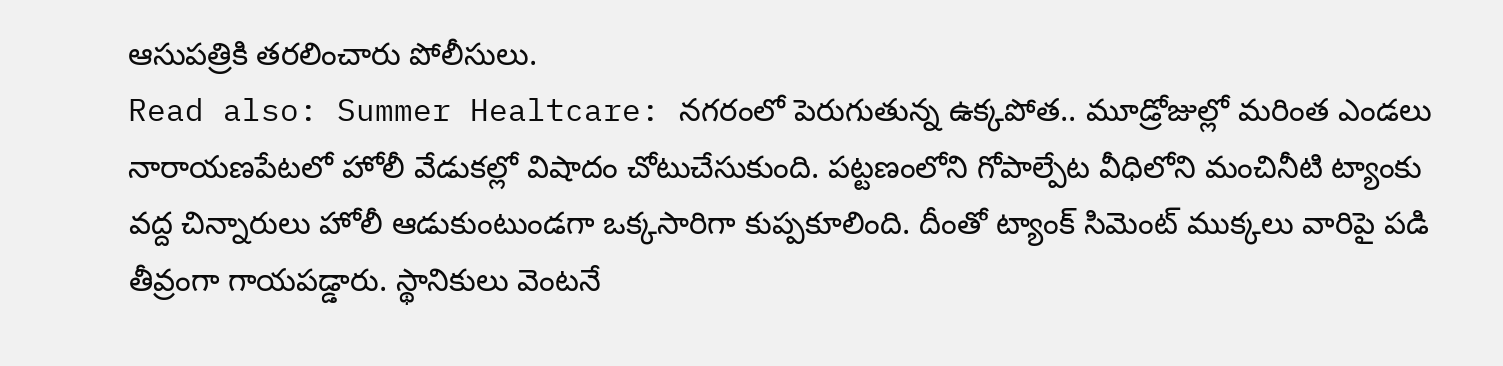ఆసుపత్రికి తరలించారు పోలీసులు.
Read also: Summer Healtcare: నగరంలో పెరుగుతున్న ఉక్కపోత.. మూడ్రోజుల్లో మరింత ఎండలు
నారాయణపేటలో హోలీ వేడుకల్లో విషాదం చోటుచేసుకుంది. పట్టణంలోని గోపాల్పేట వీధిలోని మంచినీటి ట్యాంకు వద్ద చిన్నారులు హోలీ ఆడుకుంటుండగా ఒక్కసారిగా కుప్పకూలింది. దీంతో ట్యాంక్ సిమెంట్ ముక్కలు వారిపై పడి తీవ్రంగా గాయపడ్డారు. స్థానికులు వెంటనే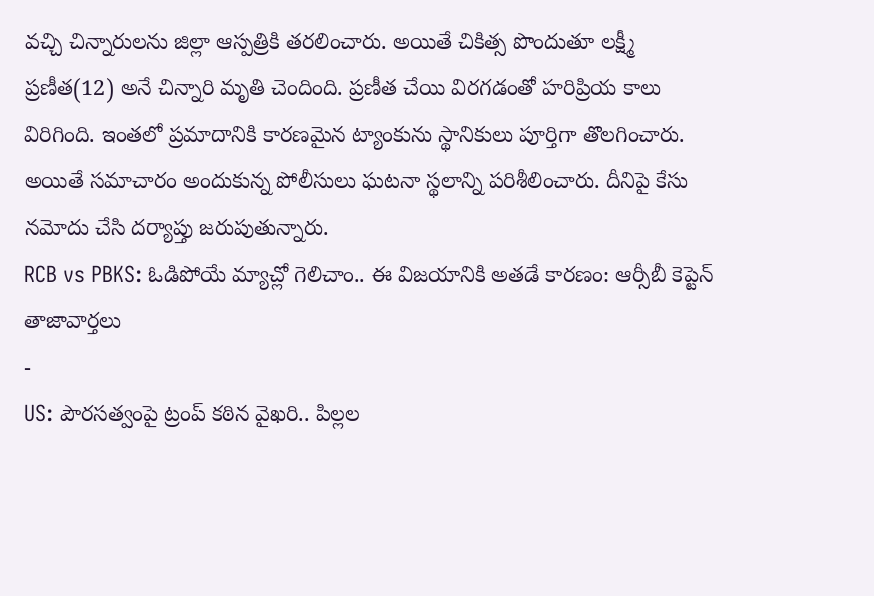వచ్చి చిన్నారులను జిల్లా ఆస్పత్రికి తరలించారు. అయితే చికిత్స పొందుతూ లక్ష్మీ ప్రణీత(12) అనే చిన్నారి మృతి చెందింది. ప్రణీత చేయి విరగడంతో హరిప్రియ కాలు విరిగింది. ఇంతలో ప్రమాదానికి కారణమైన ట్యాంకును స్థానికులు పూర్తిగా తొలగించారు. అయితే సమాచారం అందుకున్న పోలీసులు ఘటనా స్థలాన్ని పరిశీలించారు. దీనిపై కేసు నమోదు చేసి దర్యాప్తు జరుపుతున్నారు.
RCB vs PBKS: ఓడిపోయే మ్యాచ్లో గెలిచాం.. ఈ విజయానికి అతడే కారణం: ఆర్సీబీ కెప్టెన్
తాజావార్తలు
-
US: పౌరసత్వంపై ట్రంప్ కఠిన వైఖరి.. పిల్లల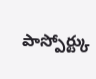పాస్పోర్ట్కు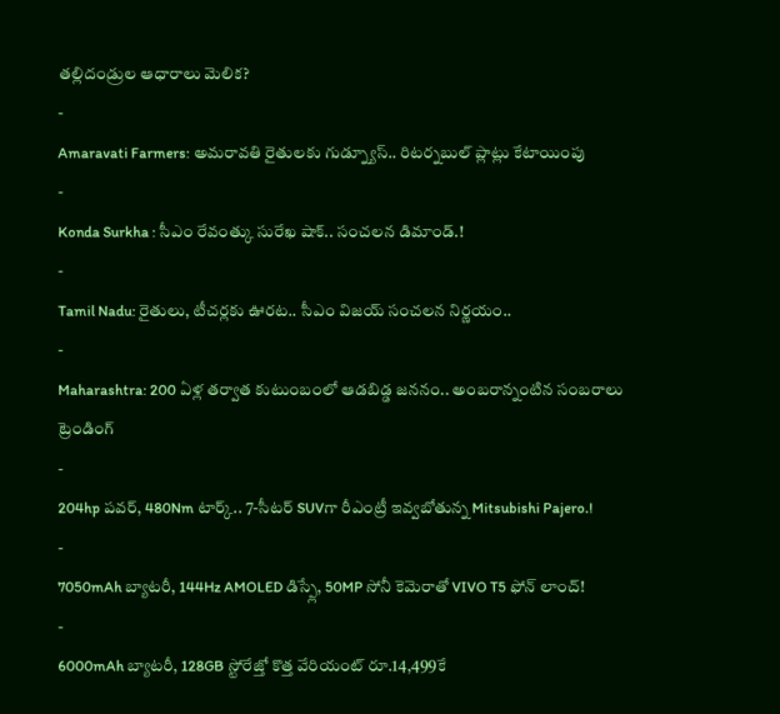తల్లిదండ్రుల ఆధారాలు మెలిక?
-
Amaravati Farmers: అమరావతి రైతులకు గుడ్న్యూస్.. రిటర్నబుల్ ప్లాట్లు కేటాయింపు
-
Konda Surkha : సీఎం రేవంత్కు సురేఖ షాక్.. సంచలన డిమాండ్.!
-
Tamil Nadu: రైతులు, టీచర్లకు ఊరట.. సీఎం విజయ్ సంచలన నిర్ణయం..
-
Maharashtra: 200 ఏళ్ల తర్వాత కుటుంబంలో ఆడబిడ్డ జననం.. అంబరాన్నంటిన సంబరాలు
ట్రెండింగ్
-
204hp పవర్, 480Nm టార్క్.. 7-సీటర్ SUVగా రీఎంట్రీ ఇవ్వబోతున్న Mitsubishi Pajero.!
-
7050mAh బ్యాటరీ, 144Hz AMOLED డిస్ప్లే, 50MP సోనీ కెమెరాతో VIVO T5 ఫోన్ లాంచ్!
-
6000mAh బ్యాటరీ, 128GB స్టోరేజ్తో కొత్త వేరియంట్ రూ.14,499కే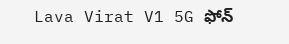Lava Virat V1 5G ఫోన్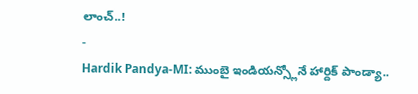లాంచ్..!
-
Hardik Pandya-MI: ముంబై ఇండియన్స్లోనే హార్దిక్ పాండ్యా..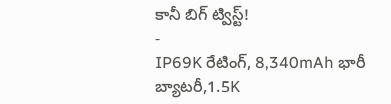కానీ బిగ్ ట్విస్ట్!
-
IP69K రేటింగ్, 8,340mAh భారీ బ్యాటరీ,1.5K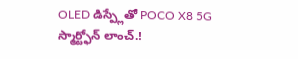OLED డిస్ప్లేతో POCO X8 5G స్మార్ట్ఫోన్ లాంచ్.!